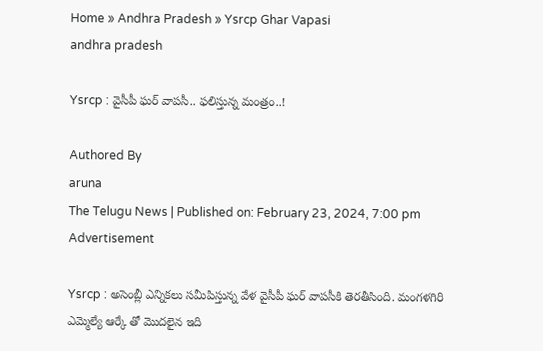Home » Andhra Pradesh » Ysrcp Ghar Vapasi
andhra pradesh

Ysrcp : వైసీపీ ఘర్ వాపసీ.. ఫలిస్తున్న మంత్రం..!

Authored By
aruna
The Telugu News | Published on: February 23, 2024, 7:00 pm
Advertisement

Ysrcp : అసెంబ్లీ ఎన్నికలు సమీపిస్తున్న వేళ వైసీపీ ఘర్ వాపసీకి తెరతీసింది. మంగళగిరి ఎమ్మెల్యే ఆర్కే తో మొదలైన ఇది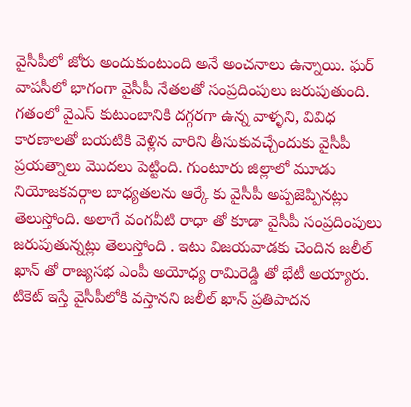వైసీపీలో జోరు అందుకుంటుంది అనే అంచనాలు ఉన్నాయి. ఘర్ వాపసీలో భాగంగా వైసీపీ నేతలతో సంప్రదింపులు జరుపుతుంది. గతంలో వైఎస్ కుటుంబానికి దగ్గరగా ఉన్న వాళ్ళని, వివిధ కారణాలతో బయటికి వెళ్లిన వారిని తీసుకువచ్చేందుకు వైసీపీ ప్రయత్నాలు మొదలు పెట్టింది. గుంటూరు జిల్లాలో మూడు నియోజకవర్గాల బాధ్యతలను ఆర్కే కు వైసీపీ అప్పజెప్పినట్లు తెలుస్తోంది. అలాగే వంగవీటి రాధా తో కూడా వైసీపీ సంప్రదింపులు జరుపుతున్నట్లు తెలుస్తోంది . ఇటు విజయవాడకు చెందిన జలీల్ ఖాన్ తో రాజ్యసభ ఎంపీ అయోధ్య రామిరెడ్డి తో భేటీ అయ్యారు. టికెట్ ఇస్తే వైసీపీలోకి వస్తానని జలీల్ ఖాన్ ప్రతిపాదన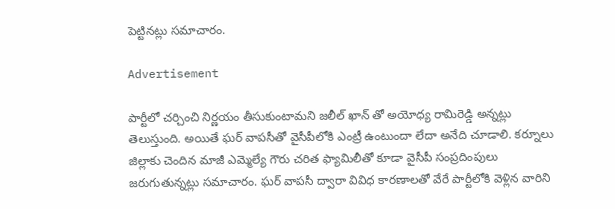పెట్టినట్లు సమాచారం.

Advertisement

పార్టీలో చర్చించి నిర్ణయం తీసుకుంటామని జలీల్ ఖాన్ తో అయోధ్య రామిరెడ్డి అన్నట్లు తెలుస్తుంది. అయితే ఘర్ వాపసీతో వైసీపీలోకి ఎంట్రీ ఉంటుందా లేదా అనేది చూడాలి. కర్నూలు జిల్లాకు చెందిన మాజీ ఎమ్మెల్యే గౌరు చరిత ఫ్యామిలీతో కూడా వైసీపీ సంప్రదింపులు జరుగుతున్నట్లు సమాచారం. ఘర్ వాపసీ ద్వారా వివిధ కారణాలతో వేరే పార్టీలోకి వెళ్లిన వారిని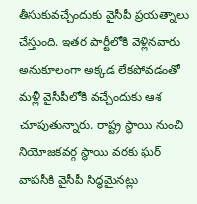తీసుకువచ్చేందుకు వైసీపీ ప్రయత్నాలు చేస్తుంది. ఇతర పార్టీలోకి వెళ్లినవారు అనుకూలంగా అక్కడ లేకపోవడంతో మళ్లీ వైసీపీలోకి వచ్చేందుకు ఆశ చూపుతున్నారు. రాష్ట్ర స్థాయి నుంచి నియోజకవర్గ స్థాయి వరకు ఘర్ వాపసీకి వైసీపీ సిద్ధమైనట్లు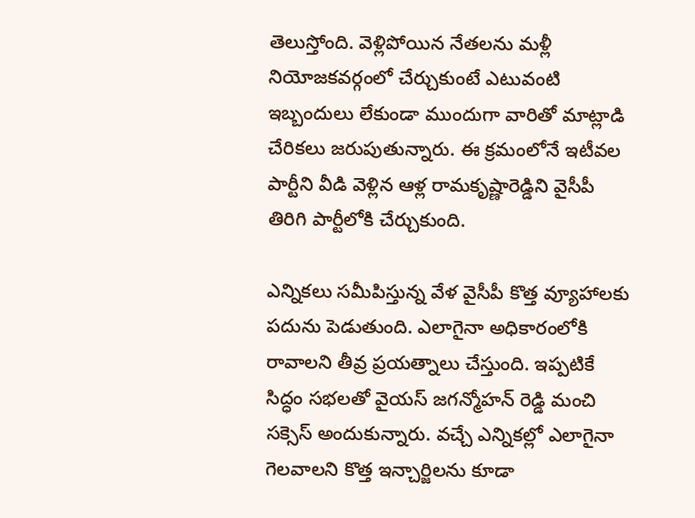తెలుస్తోంది. వెళ్లిపోయిన నేతలను మళ్లీ నియోజకవర్గంలో చేర్చుకుంటే ఎటువంటి ఇబ్బందులు లేకుండా ముందుగా వారితో మాట్లాడి చేరికలు జరుపుతున్నారు. ఈ క్రమంలోనే ఇటీవల పార్టీని వీడి వెళ్లిన ఆళ్ల రామకృష్ణారెడ్డిని వైసీపీ తిరిగి పార్టీలోకి చేర్చుకుంది.

ఎన్నికలు సమీపిస్తున్న వేళ వైసీపీ కొత్త వ్యూహాలకు పదును పెడుతుంది. ఎలాగైనా అధికారంలోకి రావాలని తీవ్ర ప్రయత్నాలు చేస్తుంది. ఇప్పటికే సిద్ధం సభలతో వైయస్ జగన్మోహన్ రెడ్డి మంచి సక్సెస్ అందుకున్నారు. వచ్చే ఎన్నికల్లో ఎలాగైనా గెలవాలని కొత్త ఇన్చార్జిలను కూడా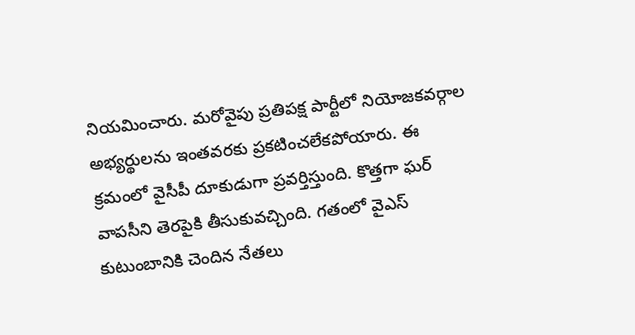నియమించారు. మరోవైపు ప్రతిపక్ష పార్టీలో నియోజకవర్గాల అభ్యర్థులను ఇంతవరకు ప్రకటించలేకపోయారు. ఈ క్రమంలో వైసీపీ దూకుడుగా ప్రవర్తిస్తుంది. కొత్తగా ఘర్ వాపసీని తెరపైకి తీసుకువచ్చింది. గతంలో వైఎస్ కుటుంబానికి చెందిన నేతలు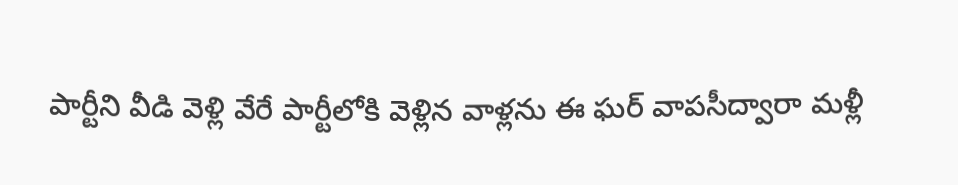పార్టీని వీడి వెళ్లి వేరే పార్టీలోకి వెళ్లిన వాళ్లను ఈ ఘర్ వాపసీద్వారా మళ్లీ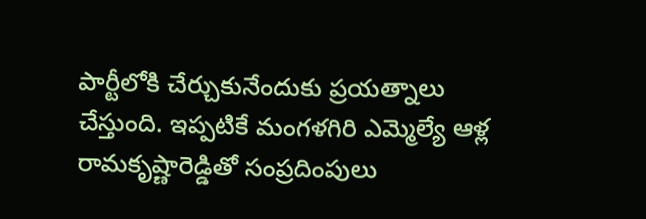పార్టీలోకి చేర్చుకునేందుకు ప్రయత్నాలు చేస్తుంది. ఇప్పటికే మంగళగిరి ఎమ్మెల్యే ఆళ్ల రామకృష్ణారెడ్డితో సంప్రదింపులు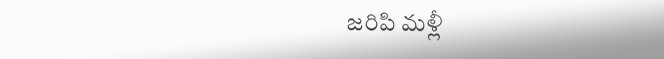జరిపి మళ్లీ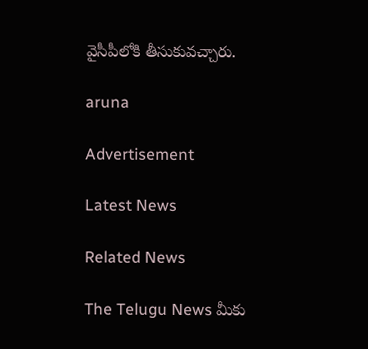వైసీపీలోకి తీసుకువచ్చారు.

aruna

Advertisement

Latest News

Related News

The Telugu News మీకు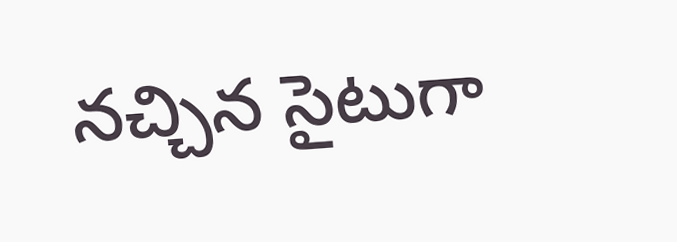నచ్చిన సైటుగా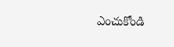ఎంచుకోండి